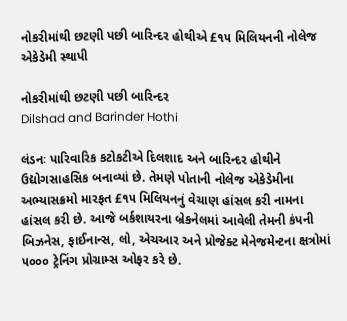નોકરીમાંથી છટણી પછી બારિન્દર હોથીએ £૧૫ મિલિયનની નોલેજ એકેડેમી સ્થાપી

નોકરીમાંથી છટણી પછી બારિન્દર
Dilshad and Barinder Hothi

લંડનઃ પારિવારિક કટોકટીએ દિલશાદ અને બારિન્દર હોથીને ઉદ્યોગસાહસિક બનાવ્યાં છે. તેમણે પોતાની નોલેજ એકેડેમીના અભ્યાસક્રમો મારફત £૧૫ મિલિયનનું વેચાણ હાંસલ કરી નામના હાંસલ કરી છે. આજે બર્કશાયરના બ્રેકનેલમાં આવેલી તેમની કંપની બિઝનેસ, ફાઈનાન્સ, લો, એચઆર અને પ્રોજેક્ટ મેનેજમેન્ટના ક્ષત્રોમાં ૫૦૦૦ ટ્રેનિંગ પ્રોગ્રામ્સ ઓફર કરે છે.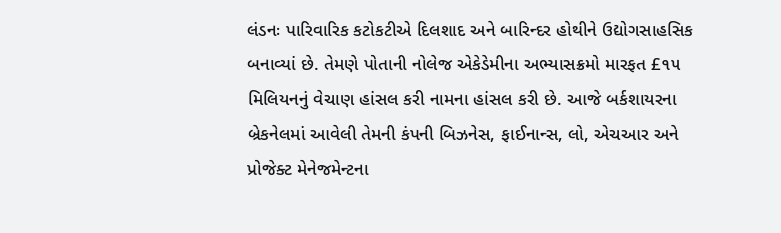લંડનઃ પારિવારિક કટોકટીએ દિલશાદ અને બારિન્દર હોથીને ઉદ્યોગસાહસિક બનાવ્યાં છે. તેમણે પોતાની નોલેજ એકેડેમીના અભ્યાસક્રમો મારફત £૧૫ મિલિયનનું વેચાણ હાંસલ કરી નામના હાંસલ કરી છે. આજે બર્કશાયરના બ્રેકનેલમાં આવેલી તેમની કંપની બિઝનેસ, ફાઈનાન્સ, લો, એચઆર અને પ્રોજેક્ટ મેનેજમેન્ટના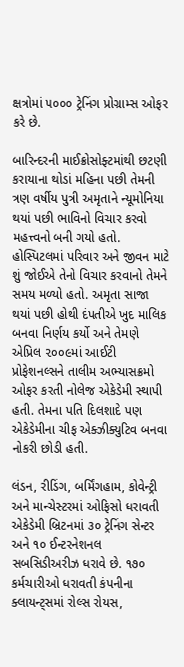ક્ષત્રોમાં ૫૦૦૦ ટ્રેનિંગ પ્રોગ્રામ્સ ઓફર કરે છે.

બારિન્દરની માઈક્રોસોફ્ટમાંથી છટણી કરાયાના થોડાં મહિના પછી તેમની ત્રણ વર્ષીય પુત્રી અમૃતાને ન્યૂમોનિયા થયાં પછી ભાવિનો વિચાર કરવો મહત્ત્વનો બની ગયો હતો. હોસ્પિટલમાં પરિવાર અને જીવન માટે શું જોઈએ તેનો વિચાર કરવાનો તેમને સમય મળ્યો હતો. અમૃતા સાજા થયાં પછી હોથી દંપતીએ ખુદ માલિક બનવા નિર્ણય કર્યો અને તેમણે એપ્રિલ ૨૦૦૯માં આઈટી પ્રોફેશનલ્સને તાલીમ અભ્યાસક્રમો ઓફર કરતી નોલેજ એકેડેમી સ્થાપી હતી. તેમના પતિ દિલશાદે પણ એકેડેમીના ચીફ એક્ઝીક્યુટિવ બનવા નોકરી છોડી હતી.

લંડન, રીડિંગ, બર્મિંગહામ, કોવેન્ટ્રી અને માન્ચેસ્ટરમાં ઓફિસો ધરાવતી એકેડેમી બ્રિટનમાં ૩૦ ટ્રેનિંગ સેન્ટર અને ૧૦ ઈન્ટરનેશનલ સબસિડીઅરીઝ ધરાવે છે. ૧૭૦ કર્મચારીઓ ધરાવતી કંપનીના ક્લાયન્ટ્સમાં રોલ્સ રોયસ,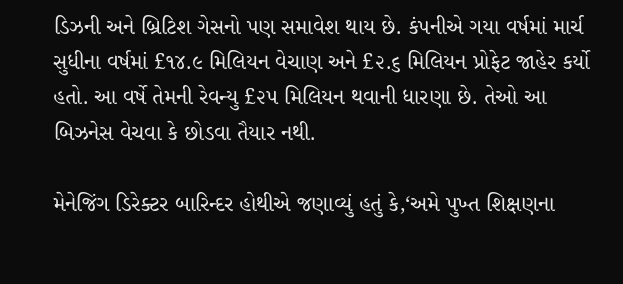ડિઝની અને બ્રિટિશ ગેસનો પણ સમાવેશ થાય છે. કંપનીએ ગયા વર્ષમાં માર્ચ સુધીના વર્ષમાં £૧૪.૯ મિલિયન વેચાણ અને £૨.૬ મિલિયન પ્રોફેટ જાહેર કર્યો હતો. આ વર્ષે તેમની રેવન્યુ £૨૫ મિલિયન થવાની ધારણા છે. તેઓ આ બિઝનેસ વેચવા કે છોડવા તૈયાર નથી.

મેનેજિંગ ડિરેક્ટર બારિન્દર હોથીએ જણાવ્યું હતું કે,‘અમે પુખ્ત શિક્ષણના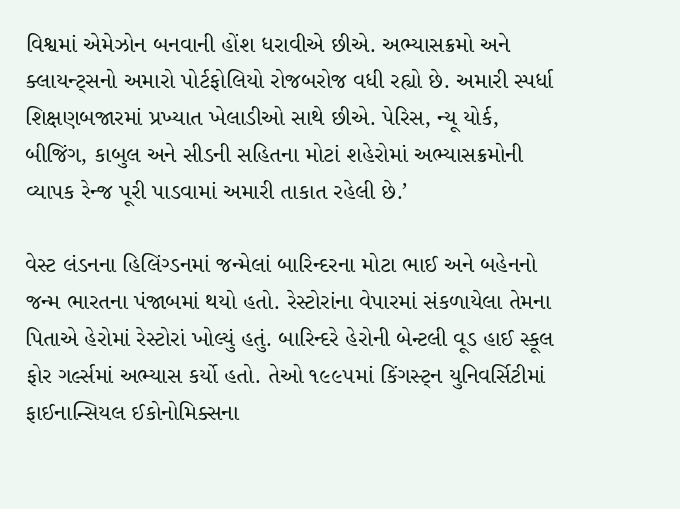વિશ્વમાં એમેઝોન બનવાની હોંશ ધરાવીએ છીએ. અભ્યાસક્રમો અને ક્લાયન્ટ્સનો અમારો પોર્ટફોલિયો રોજબરોજ વધી રહ્યો છે. અમારી સ્પર્ધા શિક્ષણબજારમાં પ્રખ્યાત ખેલાડીઓ સાથે છીએ. પેરિસ, ન્યૂ યોર્ક, બીજિંગ, કાબુલ અને સીડની સહિતના મોટાં શહેરોમાં અભ્યાસક્રમોની વ્યાપક રેન્જ પૂરી પાડવામાં અમારી તાકાત રહેલી છે.’

વેસ્ટ લંડનના હિલિંગ્ડનમાં જન્મેલાં બારિન્દરના મોટા ભાઈ અને બહેનનો જન્મ ભારતના પંજાબમાં થયો હતો. રેસ્ટોરાંના વેપારમાં સંકળાયેલા તેમના પિતાએ હેરોમાં રેસ્ટોરાં ખોલ્યું હતું. બારિન્દરે હેરોની બેન્ટલી વૂડ હાઈ સ્કૂલ ફોર ગર્લ્સમાં અભ્યાસ કર્યો હતો. તેઓ ૧૯૯૫માં કિંગસ્ટ્ન યુનિવર્સિટીમાં ફાઈનાન્સિયલ ઈકોનોમિક્સના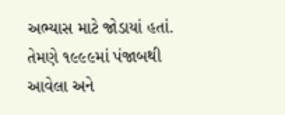અભ્યાસ માટે જોડાયાં હતાં. તેમણે ૧૯૯૯માં પંજાબથી આવેલા અને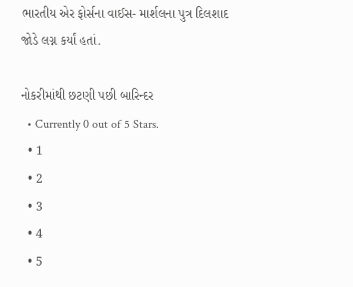ભારતીય એર ફોર્સના વાઈસ- માર્શલના પુત્ર દિલશાદ જોડે લગ્ન કર્યાં હતાં.

નોકરીમાંથી છટણી પછી બારિન્દર
  • Currently 0 out of 5 Stars.
  • 1
  • 2
  • 3
  • 4
  • 5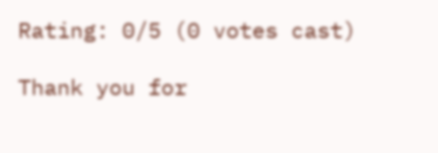Rating: 0/5 (0 votes cast)

Thank you for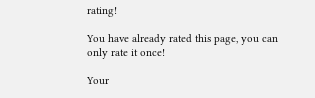rating!

You have already rated this page, you can only rate it once!

Your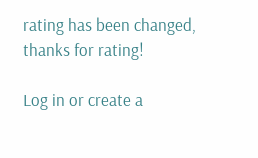rating has been changed, thanks for rating!

Log in or create a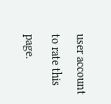user account to rate this page.